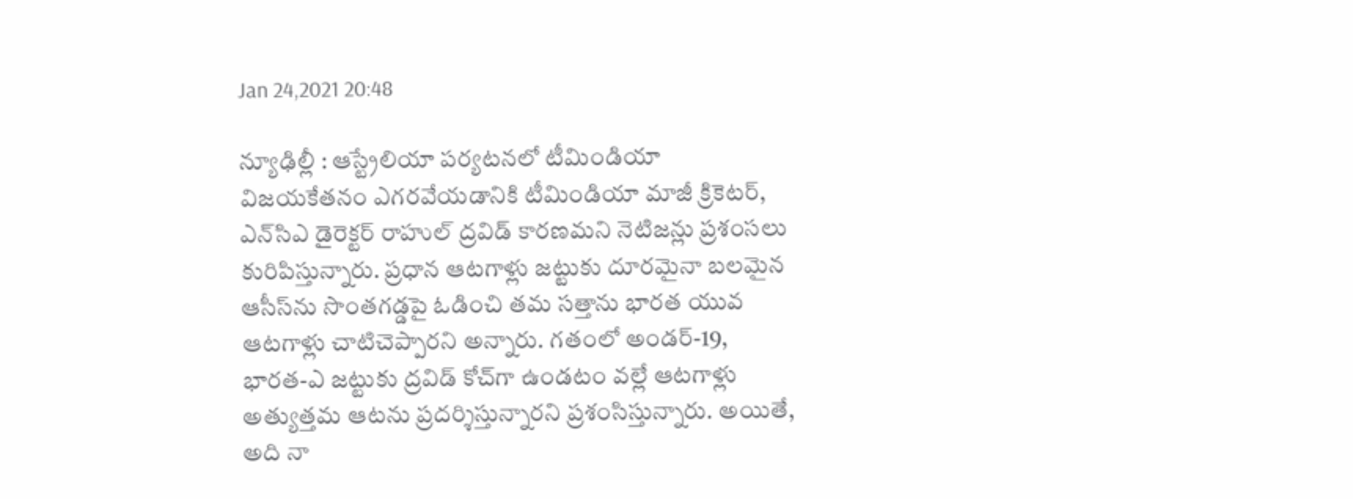Jan 24,2021 20:48

న్యూఢిల్లీ : ఆస్ట్రేలియా పర్యటనలో టీమిండియా విజయకేతనం ఎగరవేయడానికి టీమిండియా మాజీ క్రికెటర్‌, ఎన్‌సిఎ డైరెక్టర్‌ రాహుల్‌ ద్రవిడ్‌ కారణమని నెటిజన్లు ప్రశంసలు కురిపిస్తున్నారు. ప్రధాన ఆటగాళ్లు జట్టుకు దూరమైనా బలమైన ఆసీస్‌ను సొంతగడ్డపై ఓడించి తమ సత్తాను భారత యువ ఆటగాళ్లు చాటిచెప్పారని అన్నారు. గతంలో అండర్‌-19, భారత-ఎ జట్టుకు ద్రవిడ్‌ కోచ్‌గా ఉండటం వల్లే ఆటగాళ్లు అత్యుత్తమ ఆటను ప్రదర్శిస్తున్నారని ప్రశంసిస్తున్నారు. అయితే, అది నా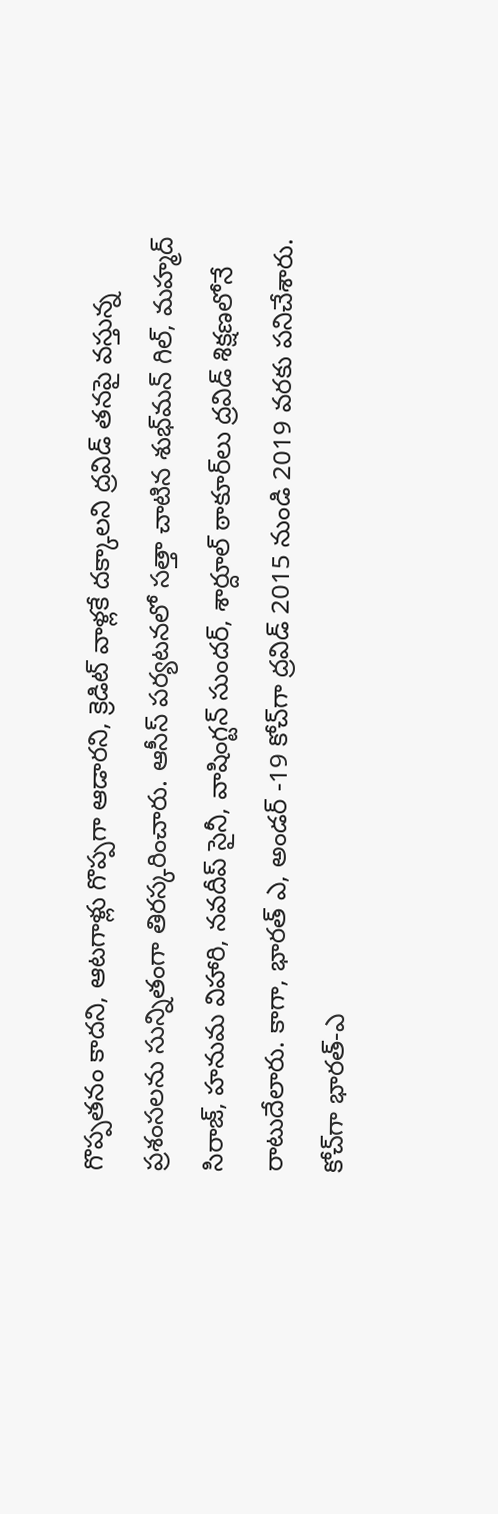గొప్పతనం కాదని, ఆటగాళ్లు గొప్పగా ఆడారని, క్రెడిట్‌ వాళ్లకే దక్కాలని ద్రవిడ్‌ తనపై వస్తున్న ప్రశంసలను సున్నితంగా తిరస్కరించారు. ఆసీస్‌ పర్యటనలో సత్తా చాటిన శుభ్‌మన్‌ గిల్‌, మహ్మద్‌ సిరాజ్‌, హనుమ విహారి, నవదీప్‌ సైనీ, వాషింగ్టన్‌ సుందర్‌, శార్దూల్‌ ఠాకూర్‌లు ద్రవిడ్‌ శిక్షణలోనే రాటుదేలారు. కాగా, భారత్‌ ఎ, అండర్‌ -19 కోచ్‌గా ద్రవిడ్‌ 2015 నుండి 2019 వరకు పనిచేశారు. కోచ్‌గా భారత్‌-ఎ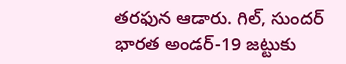తరఫున ఆడారు. గిల్‌, సుందర్‌ భారత అండర్‌-19 జట్టుకు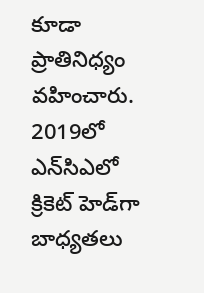కూడా ప్రాతినిధ్యం వహించారు. 2019లో ఎన్‌సిఎలో క్రికెట్‌ హెడ్‌గా బాధ్యతలు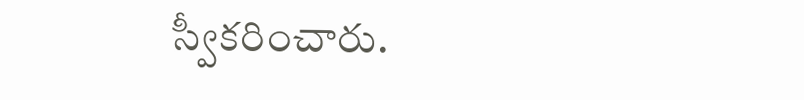స్వీకరించారు.